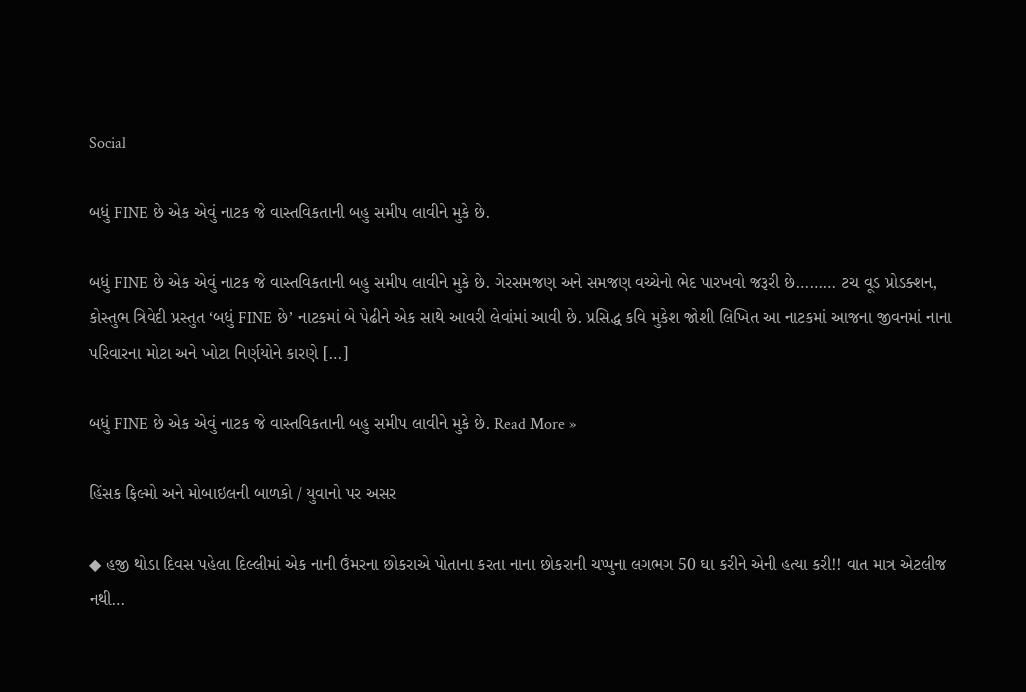Social

બધું FINE છે એક એવું નાટક જે વાસ્તવિકતાની બહુ સમીપ લાવીને મુકે છે.

બધું FINE છે એક એવું નાટક જે વાસ્તવિકતાની બહુ સમીપ લાવીને મુકે છે. ગેરસમજણ અને સમજણ વચ્ચેનો ભેદ પારખવો જરૂરી છે……… ટચ વૂડ પ્રોડક્શન, કોસ્તુભ ત્રિવેદી પ્રસ્તુત ‘બધું FINE છે’ નાટકમાં બે પેઢીને એક સાથે આવરી લેવાંમાં આવી છે. પ્રસિદ્ધ કવિ મુકેશ જોશી લિખિત આ નાટકમાં આજના જીવનમાં નાના પરિવારના મોટા અને ખોટા નિર્ણયોને કારણે […]

બધું FINE છે એક એવું નાટક જે વાસ્તવિકતાની બહુ સમીપ લાવીને મુકે છે. Read More »

હિંસક ફિલ્મો અને મોબાઇલની બાળકો / યુવાનો પર અસર

◆ હજી થોડા દિવસ પહેલા દિલ્લીમાં એક નાની ઉંમરના છોકરાએ પોતાના કરતા નાના છોકરાની ચપ્પુના લગભગ 50 ઘા કરીને એની હત્યા કરી!! વાત માત્ર એટલીજ નથી…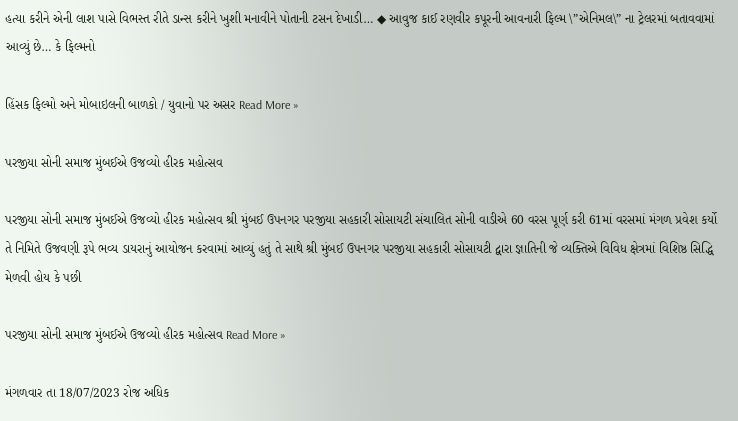હત્યા કરીને એની લાશ પાસે વિભસ્ત રીતે ડાન્સ કરીને ખુશી મનાવીને પોતાની ટસન દેખાડી… ◆ આવુજ કાઈ રણવીર કપૂરની આવનારી ફિલ્મ \”એનિમલ\” ના ટ્રેલરમાં બતાવવામાં આવ્યું છે… કે ફિલ્મનો

હિંસક ફિલ્મો અને મોબાઇલની બાળકો / યુવાનો પર અસર Read More »

પરજીયા સોની સમાજ મુંબઈએ ઉજવ્યો હીરક મહોત્સવ

પરજીયા સોની સમાજ મુંબઈએ ઉજવ્યો હીરક મહોત્સવ શ્રી મુંબઈ ઉપનગર પરજીયા સહકારી સોસાયટી સંચાલિત સોની વાડીએ 60 વરસ પૂર્ણ કરી 61માં વરસમાં મંગળ પ્રવેશ કર્યો તે નિમિતે ઉજવણી રૂપે ભવ્ય ડાયરાનું આયોજન કરવામાં આવ્યું હતું તે સાથે શ્રી મુંબઈ ઉપનગર પરજીયા સહકારી સોસાયટી દ્વારા જ્ઞાતિની જે વ્યક્તિએ વિવિધ ક્ષેત્રમાં વિશિષ્ઠ સિદ્ધિ મેળવી હોય કે પછી

પરજીયા સોની સમાજ મુંબઈએ ઉજવ્યો હીરક મહોત્સવ Read More »

મંગળવાર તા 18/07/2023 રોજ અધિક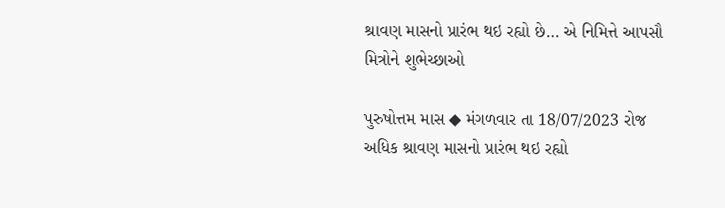શ્રાવણ માસનો પ્રારંભ થઇ રહ્યો છે… એ નિમિત્તે આપસૌ મિત્રોને શુભેચ્છાઓ

પુરુષોત્તમ માસ ◆ મંગળવાર તા 18/07/2023 રોજ અધિક શ્રાવણ માસનો પ્રારંભ થઇ રહ્યો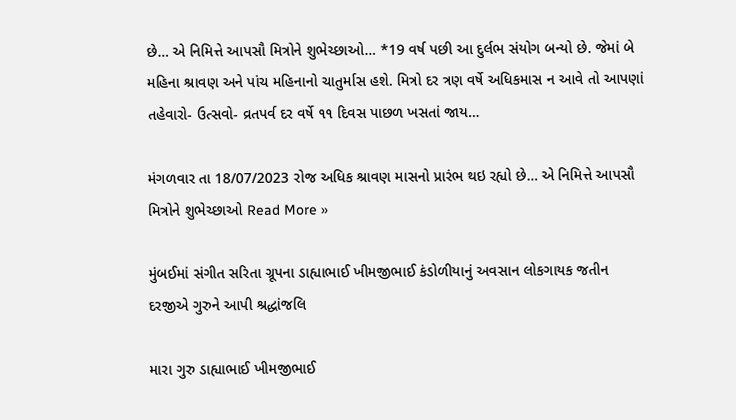છે… એ નિમિત્તે આપસૌ મિત્રોને શુભેચ્છાઓ… *19 વર્ષ પછી આ દુર્લભ સંયોગ બન્યો છે. જેમાં બે મહિના શ્રાવણ અને પાંચ મહિનાનો ચાતુર્માસ હશે. મિત્રો દર ત્રણ વર્ષે અધિકમાસ ન આવે તો આપણાં તહેવારો- ઉત્સવો- વ્રતપર્વ દર વર્ષે ૧૧ દિવસ પાછળ ખસતાં જાય…

મંગળવાર તા 18/07/2023 રોજ અધિક શ્રાવણ માસનો પ્રારંભ થઇ રહ્યો છે… એ નિમિત્તે આપસૌ મિત્રોને શુભેચ્છાઓ Read More »

મુંબઈમાં સંગીત સરિતા ગ્રૂપના ડાહ્યાભાઈ ખીમજીભાઈ કંડોળીયાનું અવસાન લોકગાયક જતીન દરજીએ ગુરુને આપી શ્રદ્ધાંજલિ

મારા ગુરુ ડાહ્યાભાઈ ખીમજીભાઈ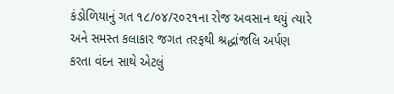કંડોળિયાનું ગત ૧૮/૦૪/૨૦૨૧ના રોજ અવસાન થયું ત્યારે અને સમસ્ત કલાકાર જગત તરફથી શ્રદ્ધાંજલિ અર્પણ કરતા વંદન સાથે એટલું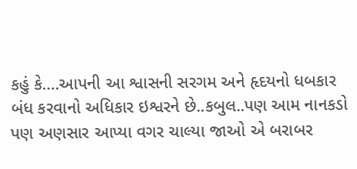કહું કે….આપની આ શ્વાસની સરગમ અને હૃદયનો ધબકાર બંધ કરવાનો અધિકાર ઇશ્વરને છે..કબુલ..પણ આમ નાનકડો પણ અણસાર આપ્યા વગર ચાલ્યા જાઓ એ બરાબર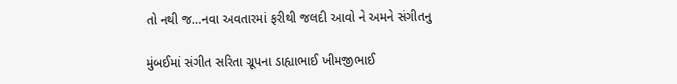તો નથી જ…નવા અવતારમાં ફરીથી જલદી આવો ને અમને સંગીતનુ

મુંબઈમાં સંગીત સરિતા ગ્રૂપના ડાહ્યાભાઈ ખીમજીભાઈ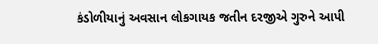કંડોળીયાનું અવસાન લોકગાયક જતીન દરજીએ ગુરુને આપી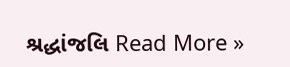શ્રદ્ધાંજલિ Read More »